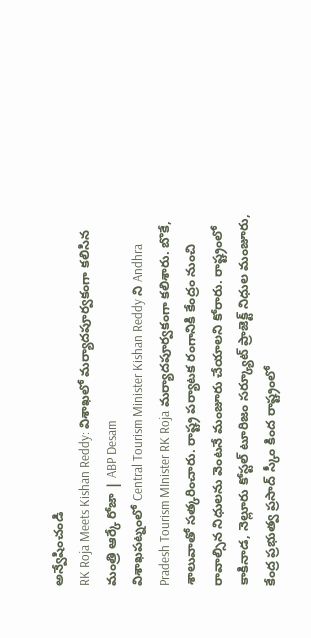అన్వేషించండి
RK Roja Meets Kishan Reddy: విశాఖలో మర్యాదపూర్వకంగా కలిసిన మంత్రి ఆర్కే రోజా | ABP Desam
విశాఖపట్నంలో Central Tourism Minister Kishan Reddy ని Andhra Pradesh Tourism MInister RK Roja మర్యాదపూర్వకంగా కలిశారు. బొకే, శాలువాతో సత్కరించారు. రాష్ట్ర పర్యాటక రంగానికి కేంద్రం నుంచి రావాల్సిన నిధులను వెంటనే మంజూరు చేయాలని కోరారు. రాష్ట్రంలో కాకినాడ, నెల్లూరు కోస్టల్ టూరిజం సర్క్యూట్ ప్రాజెక్ట్ నిధుల మంజూరు, కేంద్ర ప్రభుత్వ ప్రసాద్ స్కీం కింద రాష్ట్రంలో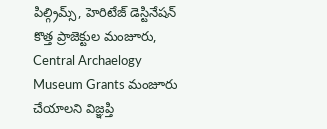పిల్గ్రిమ్స్, హెరిటేజ్ డెస్టినేషన్ కొత్త ప్రాజెక్టుల మంజూరు, Central Archaelogy Museum Grants మంజూరు చేయాలని విజ్ఞప్తి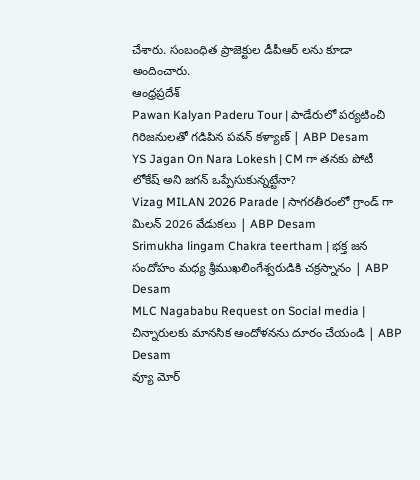చేశారు. సంబంధిత ప్రాజెక్టుల డీపీఆర్ లను కూడా అందించారు.
ఆంధ్రప్రదేశ్
Pawan Kalyan Paderu Tour | పాడేరులో పర్యటించి గిరిజనులతో గడిపిన పవన్ కళ్యాణ్ | ABP Desam
YS Jagan On Nara Lokesh | CM గా తనకు పోటీ లోకేష్ అని జగన్ ఒప్పేసుకున్నట్టేనా?
Vizag MILAN 2026 Parade | సాగరతీరంలో గ్రాండ్ గా మిలన్ 2026 వేడుకలు | ABP Desam
Srimukha lingam Chakra teertham | భక్త జన సందోహం మధ్య శ్రీముఖలింగేశ్వరుడికి చక్రస్నానం | ABP Desam
MLC Nagababu Request on Social media | చిన్నారులకు మానసిక ఆందోళనను దూరం చేయండి | ABP Desam
వ్యూ మోర్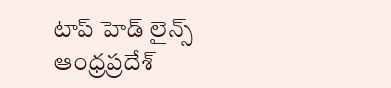టాప్ హెడ్ లైన్స్
ఆంధ్రప్రదేశ్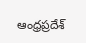ఆంధ్రప్రదేశ్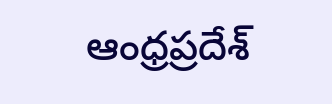ఆంధ్రప్రదేశ్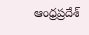ఆంధ్రప్రదేశ్